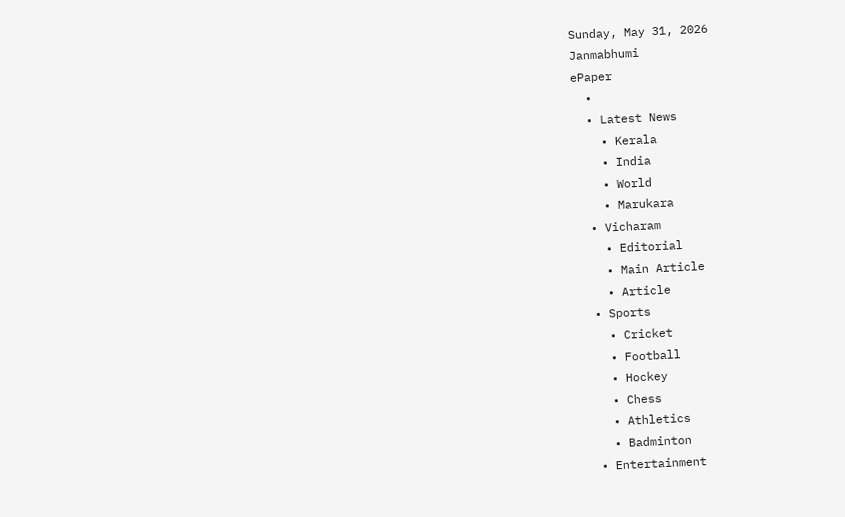Sunday, May 31, 2026
Janmabhumi
ePaper
  •
  • Latest News
    • Kerala
    • India
    • World
    • Marukara
  • Vicharam
    • Editorial
    • Main Article
    • Article
  • Sports
    • Cricket
    • Football
    • Hockey
    • Chess
    • Athletics
    • Badminton
  • Entertainment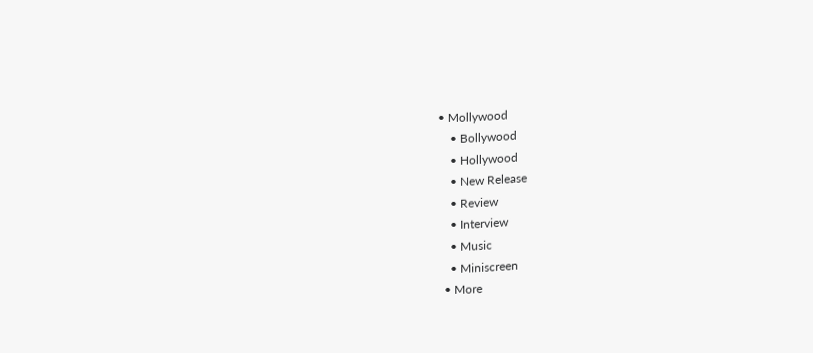• Mollywood
    • Bollywood
    • Hollywood
    • New Release
    • Review
    • Interview
    • Music
    • Miniscreen
  • More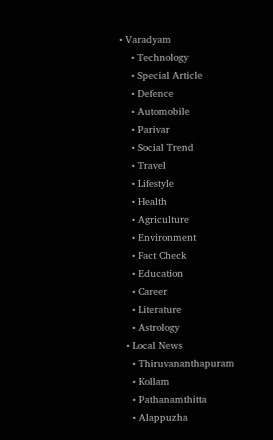• Varadyam
    • Technology
    • Special Article
    • Defence
    • Automobile
    • Parivar
    • Social Trend
    • Travel
    • Lifestyle
    • Health
    • Agriculture
    • Environment
    • Fact Check
    • Education
    • Career
    • Literature
    • Astrology
  • Local News
    • Thiruvananthapuram
    • Kollam
    • Pathanamthitta
    • Alappuzha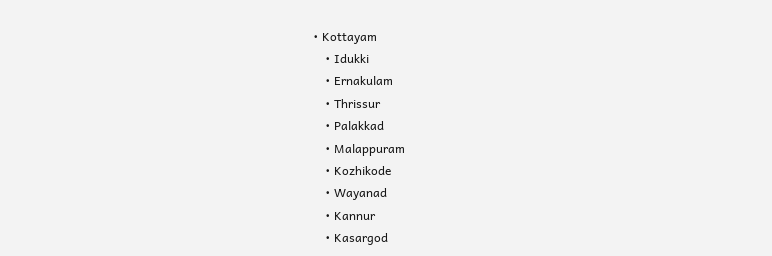• Kottayam
    • Idukki
    • Ernakulam
    • Thrissur
    • Palakkad
    • Malappuram
    • Kozhikode
    • Wayanad
    • Kannur
    • Kasargod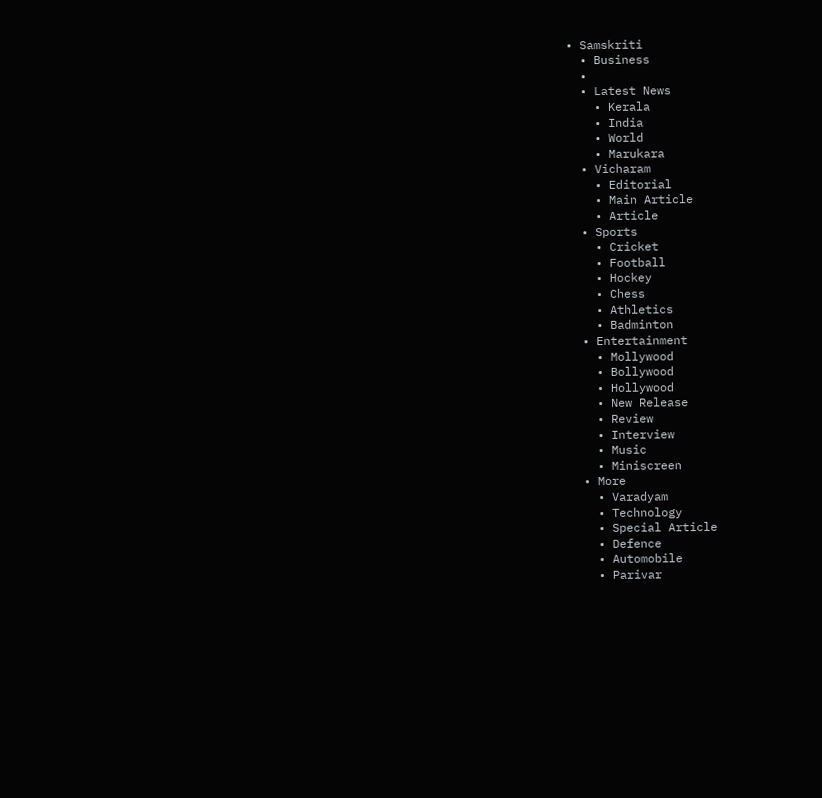• Samskriti
  • Business
  •
  • Latest News
    • Kerala
    • India
    • World
    • Marukara
  • Vicharam
    • Editorial
    • Main Article
    • Article
  • Sports
    • Cricket
    • Football
    • Hockey
    • Chess
    • Athletics
    • Badminton
  • Entertainment
    • Mollywood
    • Bollywood
    • Hollywood
    • New Release
    • Review
    • Interview
    • Music
    • Miniscreen
  • More
    • Varadyam
    • Technology
    • Special Article
    • Defence
    • Automobile
    • Parivar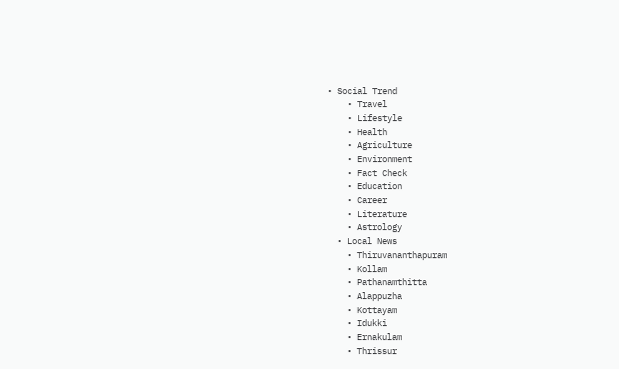• Social Trend
    • Travel
    • Lifestyle
    • Health
    • Agriculture
    • Environment
    • Fact Check
    • Education
    • Career
    • Literature
    • Astrology
  • Local News
    • Thiruvananthapuram
    • Kollam
    • Pathanamthitta
    • Alappuzha
    • Kottayam
    • Idukki
    • Ernakulam
    • Thrissur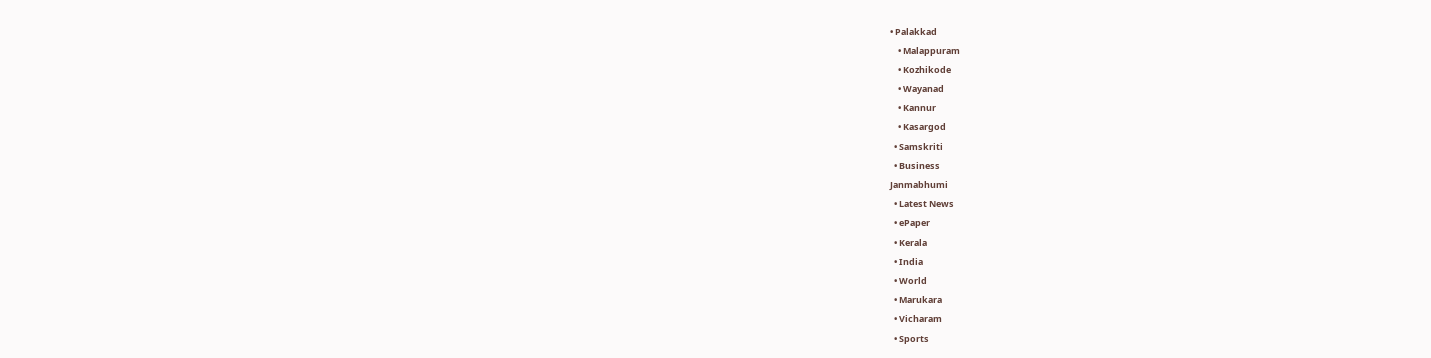• Palakkad
    • Malappuram
    • Kozhikode
    • Wayanad
    • Kannur
    • Kasargod
  • Samskriti
  • Business
Janmabhumi
  • Latest News
  • ePaper
  • Kerala
  • India
  • World
  • Marukara
  • Vicharam
  • Sports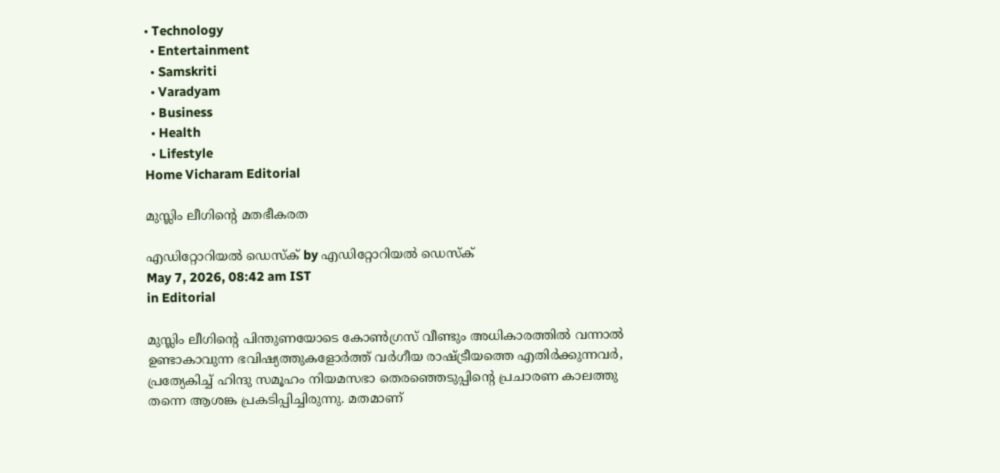• Technology
  • Entertainment
  • Samskriti
  • Varadyam
  • Business
  • Health
  • Lifestyle
Home Vicharam Editorial

മുസ്ലിം ലീഗിന്റെ മതഭീകരത

എഡിറ്റോറിയൽ ഡെസ്ക് by എഡിറ്റോറിയൽ ഡെസ്ക്
May 7, 2026, 08:42 am IST
in Editorial

മുസ്ലിം ലീഗിന്റെ പിന്തുണയോടെ കോണ്‍ഗ്രസ് വീണ്ടും അധികാരത്തില്‍ വന്നാല്‍ ഉണ്ടാകാവുന്ന ഭവിഷ്യത്തുകളോര്‍ത്ത് വര്‍ഗീയ രാഷ്‌ട്രീയത്തെ എതിര്‍ക്കുന്നവര്‍, പ്രത്യേകിച്ച് ഹിന്ദു സമൂഹം നിയമസഭാ തെരഞ്ഞെടുപ്പിന്റെ പ്രചാരണ കാലത്തു തന്നെ ആശങ്ക പ്രകടിപ്പിച്ചിരുന്നു. മതമാണ്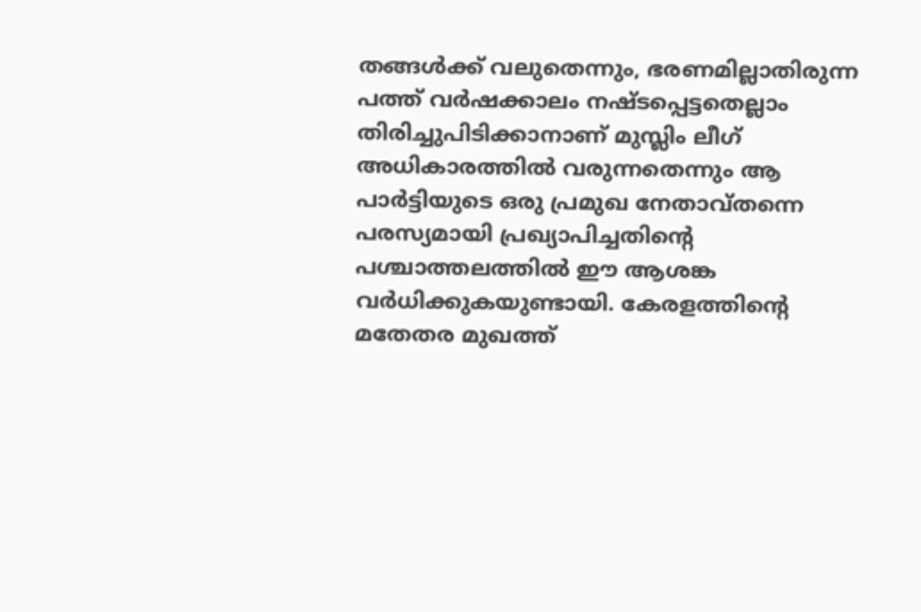തങ്ങള്‍ക്ക് വലുതെന്നും, ഭരണമില്ലാതിരുന്ന പത്ത് വര്‍ഷക്കാലം നഷ്ടപ്പെട്ടതെല്ലാം തിരിച്ചുപിടിക്കാനാണ് മുസ്ലിം ലീഗ് അധികാരത്തില്‍ വരുന്നതെന്നും ആ പാര്‍ട്ടിയുടെ ഒരു പ്രമുഖ നേതാവ്തന്നെ പരസ്യമായി പ്രഖ്യാപിച്ചതിന്റെ പശ്ചാത്തലത്തില്‍ ഈ ആശങ്ക വര്‍ധിക്കുകയുണ്ടായി. കേരളത്തിന്റെ മതേതര മുഖത്ത്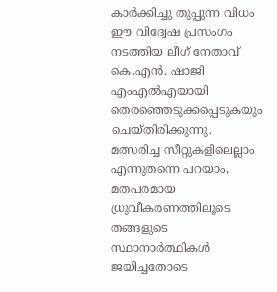കാര്‍ക്കിച്ചു തുപ്പുന്ന വിധം ഈ വിദ്വേഷ പ്രസംഗം നടത്തിയ ലീഗ് നേതാവ് കെ.എന്‍. ഷാജി എംഎല്‍എയായി തെരഞ്ഞെടുക്കപ്പെടുകയും ചെയ്തിരിക്കുന്നു. മത്സരിച്ച സീറ്റുകളിലെല്ലാം എന്നുതന്നെ പറയാം, മതപരമായ ധ്രുവീകരണത്തിലൂടെ തങ്ങളുടെ സ്ഥാനാര്‍ത്ഥികള്‍ ജയിച്ചതോടെ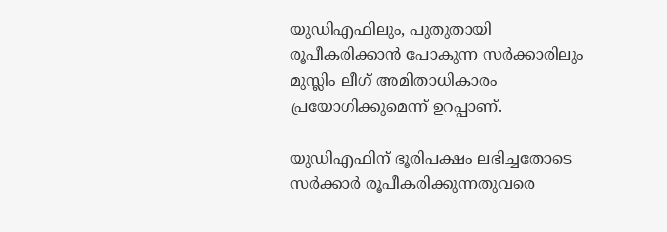യുഡിഎഫിലും, പുതുതായി രൂപീകരിക്കാന്‍ പോകുന്ന സര്‍ക്കാരിലും മുസ്ലിം ലീഗ് അമിതാധികാരം പ്രയോഗിക്കുമെന്ന് ഉറപ്പാണ്.

യുഡിഎഫിന് ഭൂരിപക്ഷം ലഭിച്ചതോടെ സര്‍ക്കാര്‍ രൂപീകരിക്കുന്നതുവരെ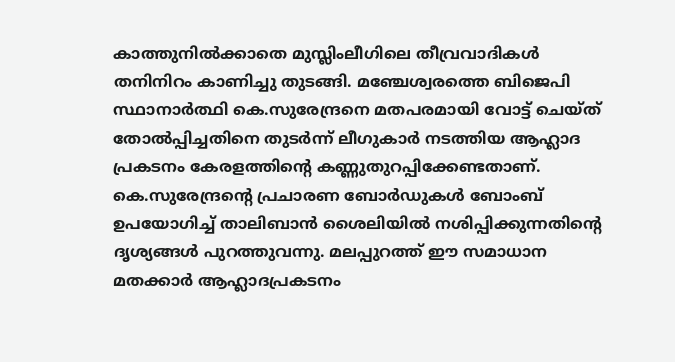കാത്തുനില്‍ക്കാതെ മുസ്ലിംലീഗിലെ തീവ്രവാദികള്‍ തനിനിറം കാണിച്ചു തുടങ്ങി. മഞ്ചേശ്വരത്തെ ബിജെപി സ്ഥാനാര്‍ത്ഥി കെ.സുരേന്ദ്രനെ മതപരമായി വോട്ട് ചെയ്ത് തോല്‍പ്പിച്ചതിനെ തുടര്‍ന്ന് ലീഗുകാര്‍ നടത്തിയ ആഹ്ലാദ പ്രകടനം കേരളത്തിന്റെ കണ്ണുതുറപ്പിക്കേണ്ടതാണ്. കെ.സുരേന്ദ്രന്റെ പ്രചാരണ ബോര്‍ഡുകള്‍ ബോംബ് ഉപയോഗിച്ച് താലിബാന്‍ ശൈലിയില്‍ നശിപ്പിക്കുന്നതിന്റെ ദൃശ്യങ്ങള്‍ പുറത്തുവന്നു. മലപ്പുറത്ത് ഈ സമാധാന മതക്കാര്‍ ആഹ്ലാദപ്രകടനം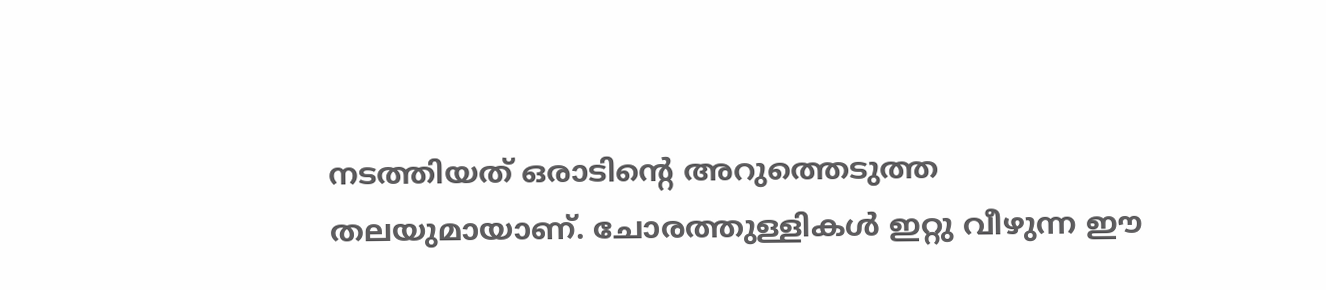നടത്തിയത് ഒരാടിന്റെ അറുത്തെടുത്ത തലയുമായാണ്. ചോരത്തുള്ളികള്‍ ഇറ്റു വീഴുന്ന ഈ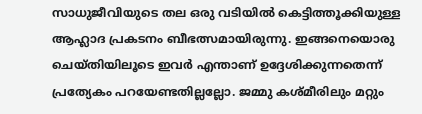സാധുജീവിയുടെ തല ഒരു വടിയില്‍ കെട്ടിത്തൂക്കിയുള്ള ആഹ്ലാദ പ്രകടനം ബീഭത്സമായിരുന്നു. ഇങ്ങനെയൊരു ചെയ്തിയിലൂടെ ഇവര്‍ എന്താണ് ഉദ്ദേശിക്കുന്നതെന്ന് പ്രത്യേകം പറയേണ്ടതില്ലല്ലോ. ജമ്മു കശ്മീരിലും മറ്റും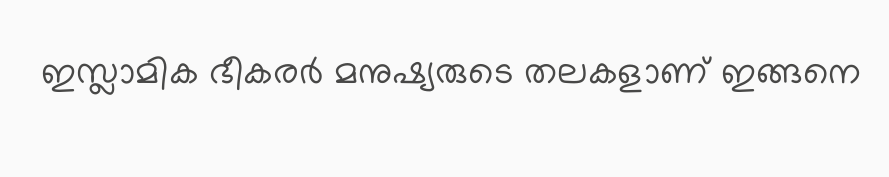ഇസ്ലാമിക ഭീകരര്‍ മനുഷ്യരുടെ തലകളാണ് ഇങ്ങനെ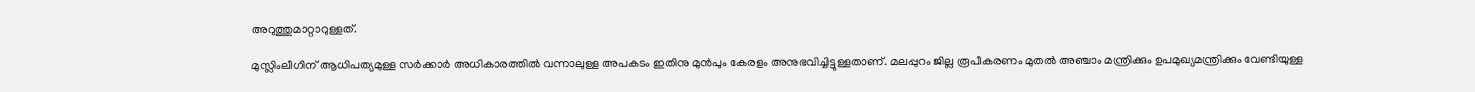അറുത്തുമാറ്റാറുള്ളത്.

മുസ്ലിംലീഗിന് ആധിപത്യമുള്ള സര്‍ക്കാര്‍ അധികാരത്തില്‍ വന്നാലുള്ള അപകടം ഇതിനു മുന്‍പും കേരളം അനുഭവിച്ചിട്ടുള്ളതാണ്. മലപ്പുറം ജില്ല രൂപീകരണം മുതല്‍ അഞ്ചാം മന്ത്രിക്കും ഉപമുഖ്യമന്ത്രിക്കും വേണ്ടിയുള്ള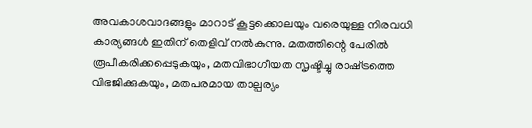അവകാശവാദങ്ങളും മാറാട് കൂട്ടക്കൊലയും വരെയുള്ള നിരവധി കാര്യങ്ങള്‍ ഇതിന് തെളിവ് നല്‍കുന്നു. മതത്തിന്റെ പേരില്‍ രൂപീകരിക്കപ്പെടുകയും, മതവിഭാഗീയത സൃഷ്ടിച്ചു രാഷ്‌ട്രത്തെ വിഭജിക്കുകയും, മതപരമായ താല്പര്യം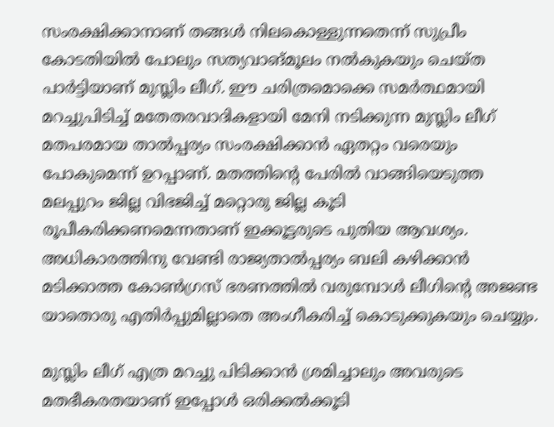സംരക്ഷിക്കാനാണ് തങ്ങള്‍ നിലകൊള്ളുന്നതെന്ന് സുപ്രീം കോടതിയില്‍ പോലും സത്യവാങ്മൂലം നല്‍കുകയും ചെയ്ത പാര്‍ട്ടിയാണ് മുസ്ലിം ലീഗ്. ഈ ചരിത്രമൊക്കെ സമര്‍ത്ഥമായി മറച്ചുപിടിച്ച് മതേതരവാദികളായി മേനി നടിക്കുന്ന മുസ്ലിം ലീഗ് മതപരമായ താല്‍പ്പര്യം സംരക്ഷിക്കാന്‍ ഏതറ്റം വരെയും പോകുമെന്ന് ഉറപ്പാണ്. മതത്തിന്റെ പേരില്‍ വാങ്ങിയെടുത്ത മലപ്പുറം ജില്ല വിഭജിച്ച് മറ്റൊരു ജില്ല കൂടി രൂപീകരിക്കണമെന്നതാണ് ഇക്കൂട്ടരുടെ പുതിയ ആവശ്യം. അധികാരത്തിനു വേണ്ടി രാജ്യതാല്‍പ്പര്യം ബലി കഴിക്കാന്‍ മടിക്കാത്ത കോണ്‍ഗ്രസ് ഭരണത്തില്‍ വരുമ്പോള്‍ ലീഗിന്റെ അജണ്ട യാതൊരു എതിര്‍പ്പുമില്ലാതെ അംഗീകരിച്ച് കൊടുക്കുകയും ചെയ്യും.

മുസ്ലിം ലീഗ് എത്ര മറച്ചു പിടിക്കാന്‍ ശ്രമിച്ചാലും അവരുടെ മതഭീകരതയാണ് ഇപ്പോള്‍ ഒരിക്കല്‍ക്കൂടി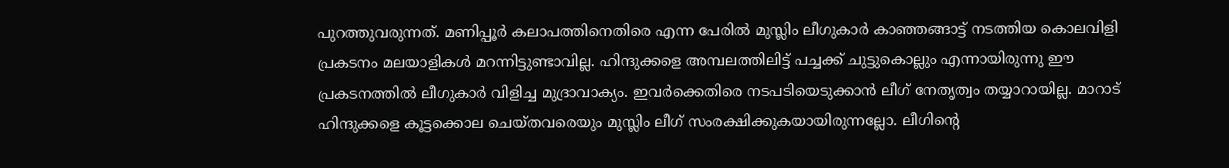പുറത്തുവരുന്നത്. മണിപ്പൂര്‍ കലാപത്തിനെതിരെ എന്ന പേരില്‍ മുസ്ലിം ലീഗുകാര്‍ കാഞ്ഞങ്ങാട്ട് നടത്തിയ കൊലവിളി പ്രകടനം മലയാളികള്‍ മറന്നിട്ടുണ്ടാവില്ല. ഹിന്ദുക്കളെ അമ്പലത്തിലിട്ട് പച്ചക്ക് ചുട്ടുകൊല്ലും എന്നായിരുന്നു ഈ പ്രകടനത്തില്‍ ലീഗുകാര്‍ വിളിച്ച മുദ്രാവാക്യം. ഇവര്‍ക്കെതിരെ നടപടിയെടുക്കാന്‍ ലീഗ് നേതൃത്വം തയ്യാറായില്ല. മാറാട് ഹിന്ദുക്കളെ കൂട്ടക്കൊല ചെയ്തവരെയും മുസ്ലിം ലീഗ് സംരക്ഷിക്കുകയായിരുന്നല്ലോ. ലീഗിന്റെ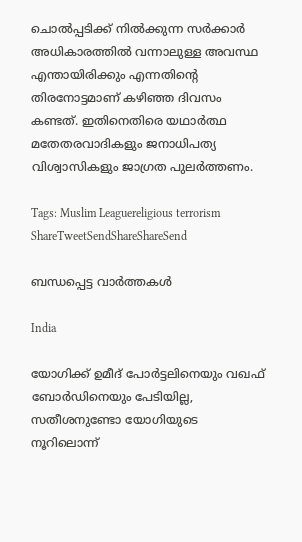ചൊല്‍പ്പടിക്ക് നില്‍ക്കുന്ന സര്‍ക്കാര്‍ അധികാരത്തില്‍ വന്നാലുള്ള അവസ്ഥ എന്തായിരിക്കും എന്നതിന്റെ തിരനോട്ടമാണ് കഴിഞ്ഞ ദിവസം കണ്ടത്. ഇതിനെതിരെ യഥാര്‍ത്ഥ മതേതരവാദികളും ജനാധിപത്യ വിശ്വാസികളും ജാഗ്രത പുലര്‍ത്തണം.

Tags: Muslim Leaguereligious terrorism
ShareTweetSendShareShareSend

ബന്ധപ്പെട്ട വാര്‍ത്തകള്‍

India

യോഗിക്ക് ഉമീദ് പോര്‍ട്ടലിനെയും വഖഫ് ബോര്‍ഡിനെയും പേടിയില്ല, സതീശനുണ്ടോ യോഗിയുടെ നൂറിലൊന്ന്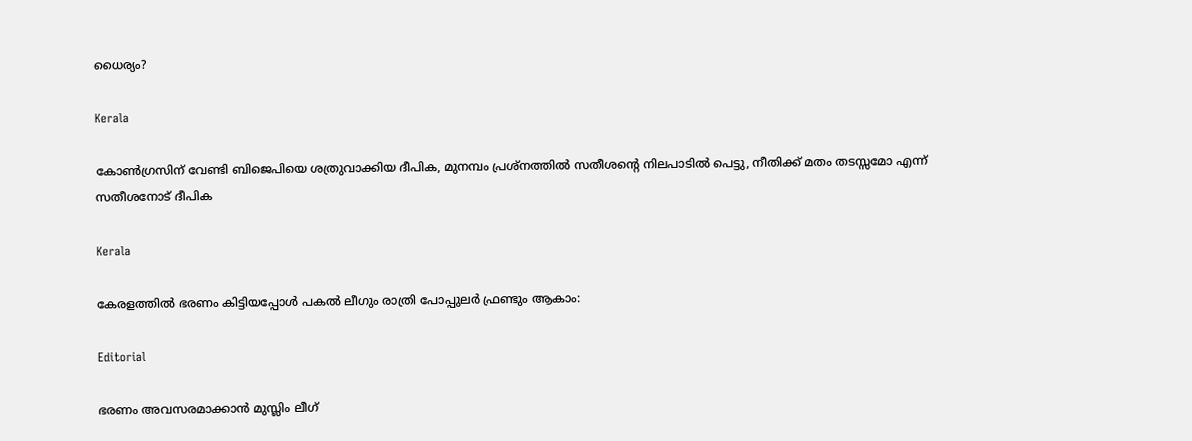ധൈര്യം?

Kerala

കോണ്‍ഗ്രസിന് വേണ്ടി ബിജെപിയെ ശത്രുവാക്കിയ ദീപിക, മുനമ്പം പ്രശ്നത്തില്‍ സതീശന്റെ നിലപാടില്‍ പെട്ടു, നീതിക്ക് മതം തടസ്സമോ എന്ന് സതീശനോട് ദീപിക

Kerala

കേരളത്തില്‍ ഭരണം കിട്ടിയപ്പോള്‍ പകല്‍ ലീഗും രാത്രി പോപ്പുലര്‍ ഫ്രണ്ടും ആകാം:

Editorial

ഭരണം അവസരമാക്കാന്‍ മുസ്ലിം ലീഗ്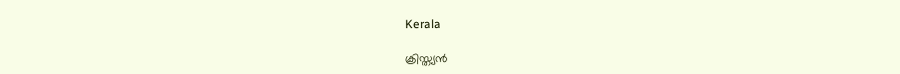Kerala

ക്രിസ്ത്യന്‍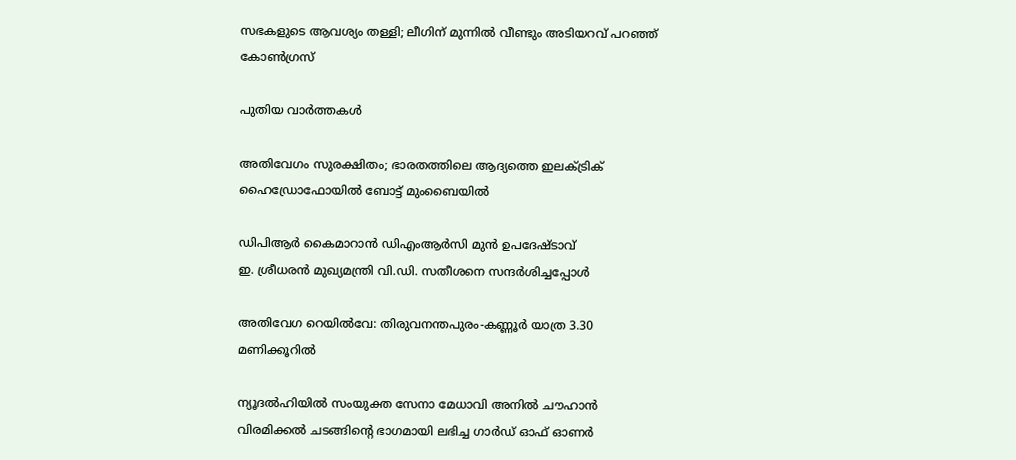സഭകളുടെ ആവശ്യം തള്ളി; ലീഗിന് മുന്നില്‍ വീണ്ടും അടിയറവ് പറഞ്ഞ് കോണ്‍ഗ്രസ്

പുതിയ വാര്‍ത്തകള്‍

അതിവേഗം സുരക്ഷിതം; ഭാരതത്തിലെ ആദ്യത്തെ ഇലക്ട്രിക് ഹൈഡ്രോഫോയില്‍ ബോട്ട് മുംബൈയില്‍

ഡിപിആര്‍ കൈമാറാന്‍ ഡിഎംആര്‍സി മുന്‍ ഉപദേഷ്ടാവ്
ഇ. ശ്രീധരന്‍ മുഖ്യമന്ത്രി വി.ഡി. സതീശനെ സന്ദര്‍ശിച്ചപ്പോള്‍

അതിവേഗ റെയില്‍വേ: തിരുവനന്തപുരം-കണ്ണൂര്‍ യാത്ര 3.30 മണിക്കൂറില്‍

ന്യൂദല്‍ഹിയില്‍ സംയുക്ത സേനാ മേധാവി അനില്‍ ചൗഹാന്‍ വിരമിക്കല്‍ ചടങ്ങിന്റെ ഭാഗമായി ലഭിച്ച ഗാര്‍ഡ് ഓഫ് ഓണര്‍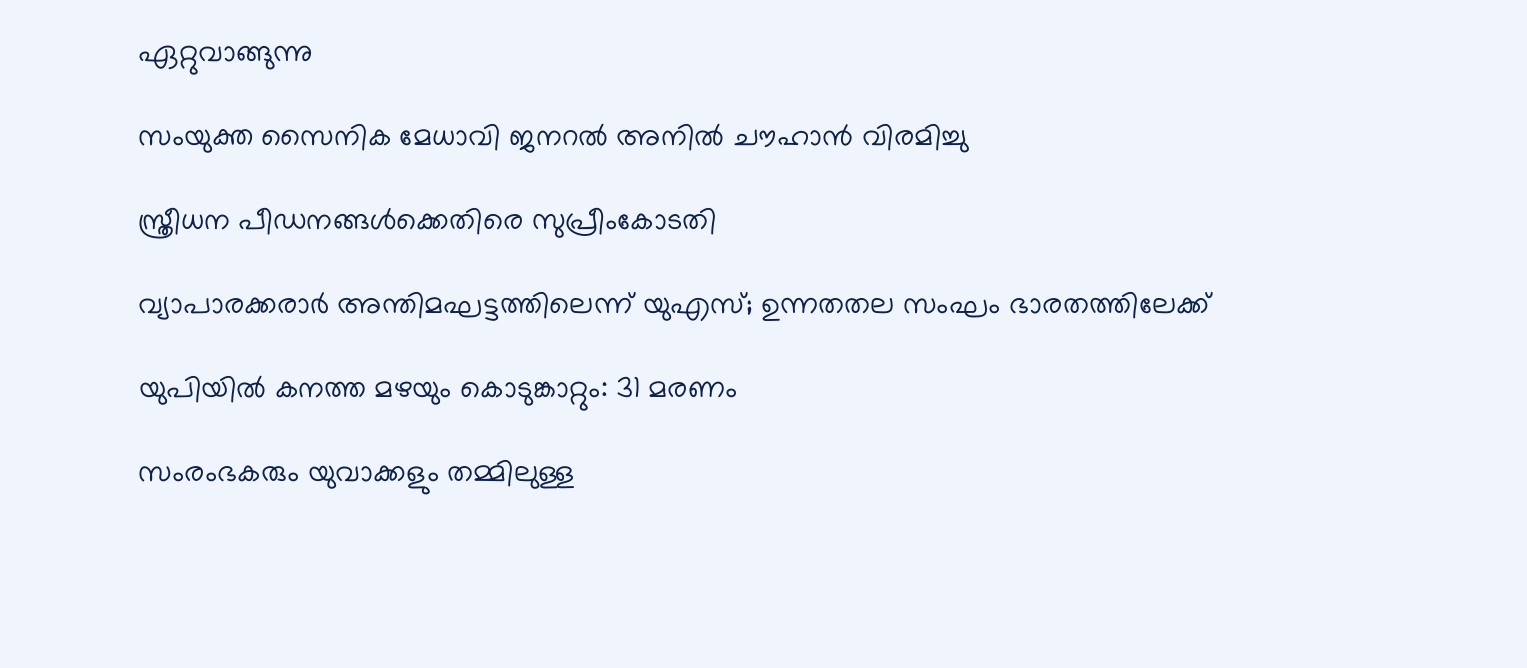ഏറ്റുവാങ്ങുന്നു

സംയുക്ത സൈനിക മേധാവി ജനറല്‍ അനില്‍ ചൗഹാന്‍ വിരമിച്ചു

സ്ത്രീധന പീഡനങ്ങള്‍ക്കെതിരെ സുപ്രീംകോടതി

വ്യാപാരക്കരാര്‍ അന്തിമഘട്ടത്തിലെന്ന് യുഎസ്; ഉന്നതതല സംഘം ഭാരതത്തിലേക്ക്

യുപിയില്‍ കനത്ത മഴയും കൊടുങ്കാറ്റും: 31 മരണം

സംരംഭകരും യുവാക്കളും തമ്മിലുള്ള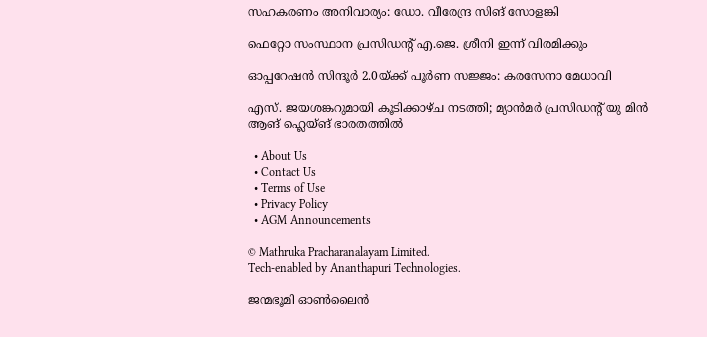സഹകരണം അനിവാര്യം: ഡോ. വീരേന്ദ്ര സിങ് സോളങ്കി

ഫെറ്റോ സംസ്ഥാന പ്രസിഡന്റ് എ.ജെ. ശ്രീനി ഇന്ന് വിരമിക്കും

ഓപ്പറേഷന്‍ സിന്ദൂര്‍ 2.0യ്‌ക്ക് പൂര്‍ണ സജ്ജം: കരസേനാ മേധാവി

എസ്. ജയശങ്കറുമായി കൂടിക്കാഴ്ച നടത്തി; മ്യാന്‍മര്‍ പ്രസിഡന്റ് യു മിന്‍ ആങ് ഹ്ലെയ്ങ് ഭാരതത്തില്‍

  • About Us
  • Contact Us
  • Terms of Use
  • Privacy Policy
  • AGM Announcements

© Mathruka Pracharanalayam Limited.
Tech-enabled by Ananthapuri Technologies.

ജന്മഭൂമി ഓണ്‍ലൈന്‍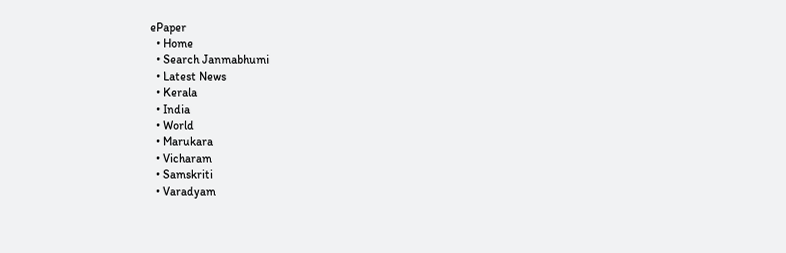ePaper
  • Home
  • Search Janmabhumi
  • Latest News
  • Kerala
  • India
  • World
  • Marukara
  • Vicharam
  • Samskriti
  • Varadyam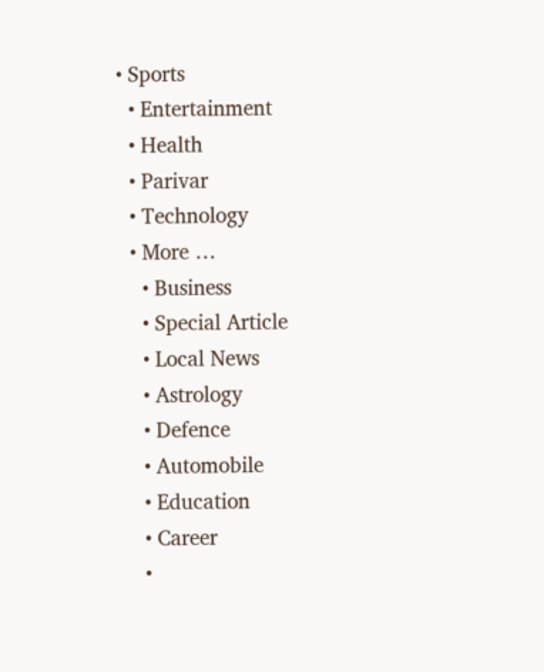• Sports
  • Entertainment
  • Health
  • Parivar
  • Technology
  • More …
    • Business
    • Special Article
    • Local News
    • Astrology
    • Defence
    • Automobile
    • Education
    • Career
    •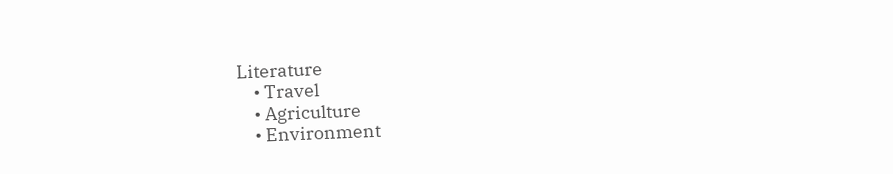Literature
    • Travel
    • Agriculture
    • Environment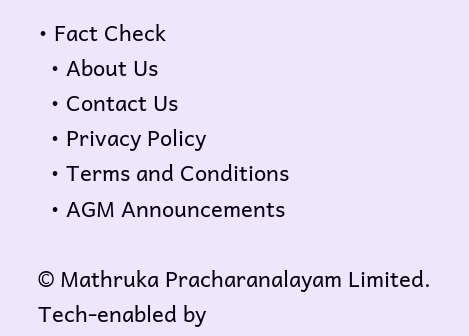• Fact Check
  • About Us
  • Contact Us
  • Privacy Policy
  • Terms and Conditions
  • AGM Announcements

© Mathruka Pracharanalayam Limited.
Tech-enabled by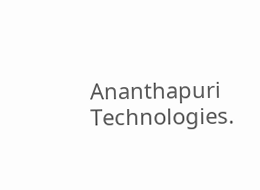Ananthapuri Technologies.